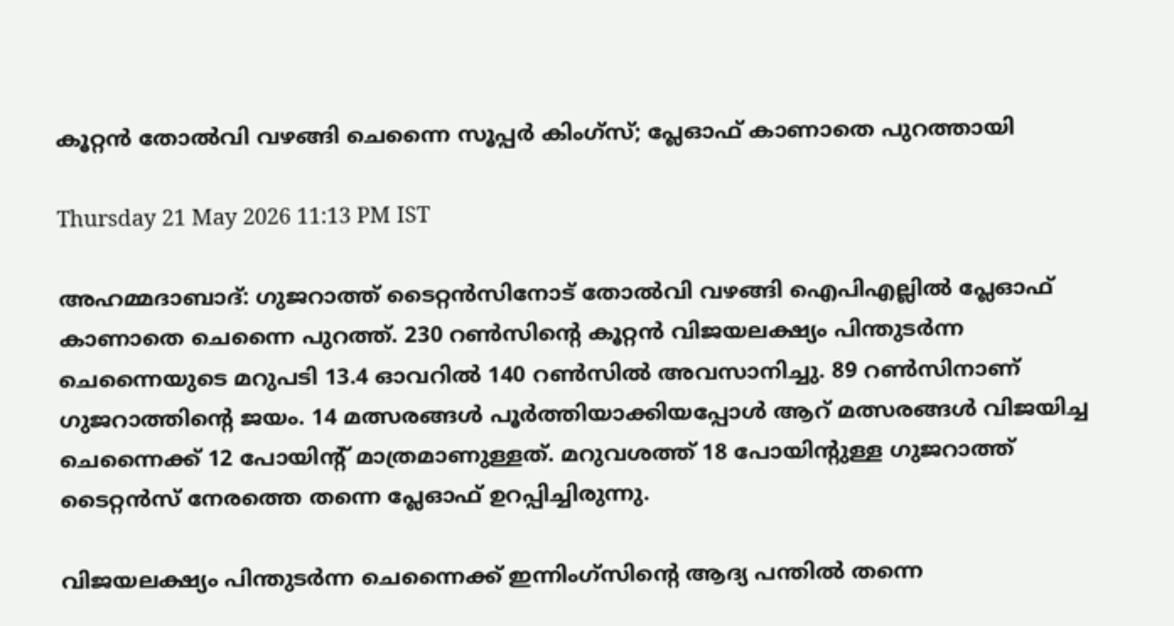കൂറ്റന്‍ തോല്‍വി വഴങ്ങി ചെന്നൈ സൂപ്പര്‍ കിംഗ്‌സ്; പ്ലേഓഫ് കാണാതെ പുറത്തായി

Thursday 21 May 2026 11:13 PM IST

അഹമ്മദാബാദ്: ഗുജറാത്ത് ടൈറ്റന്‍സിനോട് തോല്‍വി വഴങ്ങി ഐപിഎല്ലില്‍ പ്ലേഓഫ് കാണാതെ ചെന്നൈ പുറത്ത്. 230 റണ്‍സിന്റെ കൂറ്റന്‍ വിജയലക്ഷ്യം പിന്തുടര്‍ന്ന ചെന്നൈയുടെ മറുപടി 13.4 ഓവറില്‍ 140 റണ്‍സില്‍ അവസാനിച്ചു. 89 റണ്‍സിനാണ് ഗുജറാത്തിന്റെ ജയം. 14 മത്സരങ്ങള്‍ പൂര്‍ത്തിയാക്കിയപ്പോള്‍ ആറ് മത്സരങ്ങള്‍ വിജയിച്ച ചെന്നൈക്ക് 12 പോയിന്റ് മാത്രമാണുള്ളത്. മറുവശത്ത് 18 പോയിന്റുള്ള ഗുജറാത്ത് ടൈറ്റന്‍സ് നേരത്തെ തന്നെ പ്ലേഓഫ് ഉറപ്പിച്ചിരുന്നു.

വിജയലക്ഷ്യം പിന്തുടര്‍ന്ന ചെന്നൈക്ക് ഇന്നിംഗ്‌സിന്റെ ആദ്യ പന്തില്‍ തന്നെ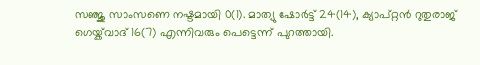സഞ്ജു സാംസണെ നഷ്ടമായി 0(1). മാത്യു ഷോര്‍ട്ട് 24(14), ക്യാപ്റ്റന്‍ റുതുരാജ് ഗെയ്ക്‌വാദ് 16(7) എന്നിവരും പെട്ടെന്ന് പുറത്തായി.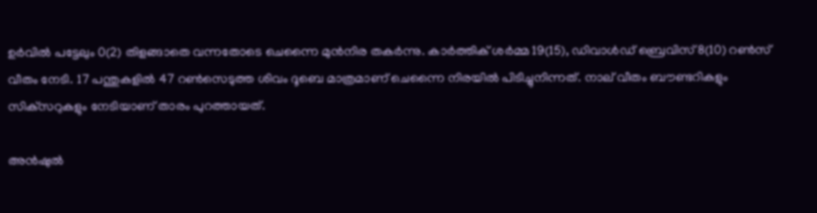ഉര്‍വില്‍ പട്ടേലും 0(2) തിളങ്ങാതെ വന്നതോടെ ചെന്നൈ മുന്‍നിര തകര്‍ന്നു. കാര്‍ത്തിക് ശര്‍മ്മ 19(15), ഡിവാള്‍ഡ് ബ്രെവിസ് 8(10) റണ്‍സ് വീതം നേടി. 17 പന്തുകളില്‍ 47 റണ്‍സെടുത്ത ശിവം ദൂബെ മാത്രമാണ് ചെന്നൈ നിരയില്‍ പിടിച്ചുനിന്നത്. നാല് വീതം ബൗണ്ടറികളും സിക്‌സറുകളും നേടിയാണ് താരം പുറത്തായത്.

അന്‍ഷുല്‍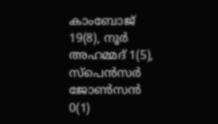കാംബോജ് 19(8), നൂര്‍ അഹമ്മദ് 1(5), സ്‌പെന്‍സര്‍ ജോണ്‍സന്‍ 0(1)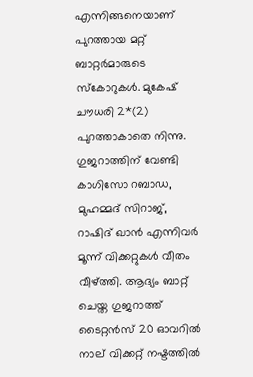എന്നിങ്ങനെയാണ് പുറത്തായ മറ്റ് ബാറ്റര്‍മാരുടെ സ്‌കോറുകള്‍. മുകേഷ് ചൗധരി 2*(2) പുറത്താകാതെ നിന്നു. ഗുജറാത്തിന് വേണ്ടി കാഗിസോ റബാഡ, മുഹമ്മദ് സിറാജ്, റാഷിദ് ഖാന്‍ എന്നിവര്‍ മൂന്ന് വിക്കറ്റുകള്‍ വീതം വീഴ്ത്തി. ആദ്യം ബാറ്റ് ചെയ്ത ഗുജറാത്ത് ടൈറ്റന്‍സ് 20 ഓവറില്‍ നാല് വിക്കറ്റ് നഷ്ടത്തില്‍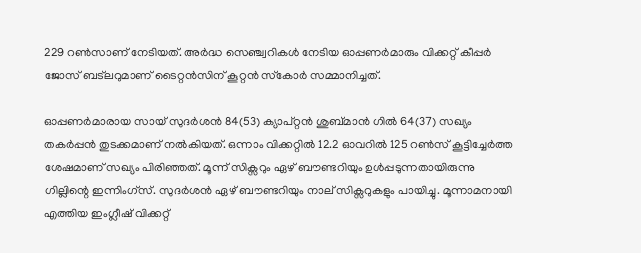229 റണ്‍സാണ് നേടിയത്. അര്‍ദ്ധ സെഞ്ച്വറികള്‍ നേടിയ ഓപ്പണര്‍മാരും വിക്കറ്റ് കീപ്പര്‍ ജോസ് ബട്ലറുമാണ് ടൈറ്റന്‍സിന് കൂറ്റന്‍ സ്‌കോര്‍ സമ്മാനിച്ചത്.

ഓപ്പണര്‍മാരായ സായ് സുദര്‍ശന്‍ 84(53) ക്യാപ്റ്റന്‍ ശുബ്മാന്‍ ഗില്‍ 64(37) സഖ്യം തകര്‍പ്പന്‍ തുടക്കമാണ് നല്‍കിയത്. ഒന്നാം വിക്കറ്റില്‍ 12.2 ഓവറില്‍ 125 റണ്‍സ് കൂട്ടിച്ചേര്‍ത്ത ശേഷമാണ് സഖ്യം പിരിഞ്ഞത്. മൂന്ന് സിക്സറും ഏഴ് ബൗണ്ടറിയും ഉള്‍പ്പടുന്നതായിരുന്നു ഗില്ലിന്റെ ഇന്നിംഗ്സ്. സുദര്‍ശന്‍ ഏഴ് ബൗണ്ടറിയും നാല് സിക്സറുകളും പായിച്ചു. മൂന്നാമനായി എത്തിയ ഇംഗ്ലീഷ് വിക്കറ്റ്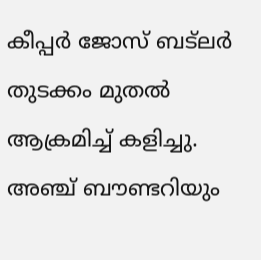കീപ്പര്‍ ജോസ് ബട്ലര്‍ തുടക്കം മുതല്‍ ആക്രമിച്ച് കളിച്ചു. അഞ്ച് ബൗണ്ടറിയും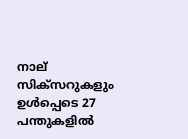നാല് സിക്സറുകളും ഉള്‍പ്പെടെ 27 പന്തുകളില്‍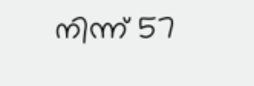നിന്ന് 57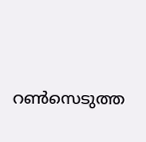റണ്‍സെടുത്ത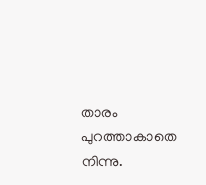താരം പുറത്താകാതെ നിന്നു.